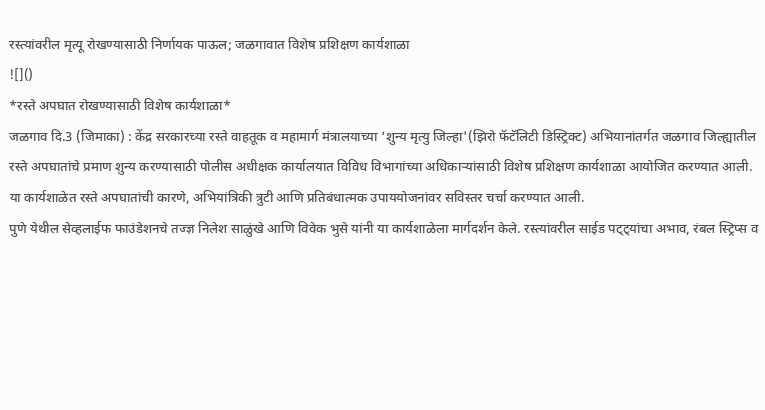रस्त्यांवरील मृत्यू रोखण्यासाठी निर्णायक पाऊल; जळगावात विशेष प्रशिक्षण कार्यशाळा
![]()
*रस्ते अपघात रोखण्यासाठी विशेष कार्यशाळा*
जळगाव दि.3 (जिमाका) : केंद्र सरकारच्या रस्ते वाहतूक व महामार्ग मंत्रालयाच्या ‘शुन्य मृत्यु जिल्हा'(झिरो फॅटॅलिटी डिस्ट्रिक्ट) अभियानांतर्गत जळगाव जिल्ह्यातील रस्ते अपघातांचे प्रमाण शुन्य करण्यासाठी पोलीस अधीक्षक कार्यालयात विविध विभागांच्या अधिकाऱ्यांसाठी विशेष प्रशिक्षण कार्यशाळा आयोजित करण्यात आली. या कार्यशाळेत रस्ते अपघातांची कारणे, अभियांत्रिकी त्रुटी आणि प्रतिबंधात्मक उपाययोजनांवर सविस्तर चर्चा करण्यात आली.
पुणे येथील सेव्हलाईफ फाउंडेशनचे तज्ज्ञ निलेश साळुंखे आणि विवेक भुसे यांनी या कार्यशाळेला मार्गदर्शन केले. रस्त्यांवरील साईड पट्ट्यांचा अभाव, रंबल स्ट्रिप्स व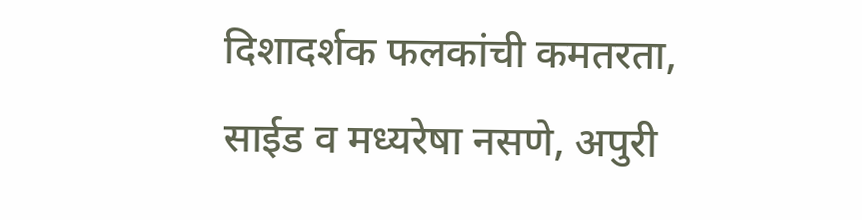दिशादर्शक फलकांची कमतरता, साईड व मध्यरेषा नसणे, अपुरी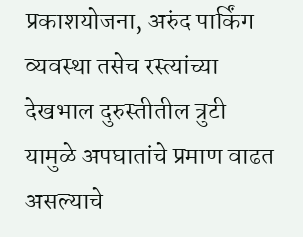प्रकाशयोजना, अरुंद पार्किंग व्यवस्था तसेच रस्त्यांच्या देखभाल दुरुस्तीतील त्रुटी यामुळे अपघातांचे प्रमाण वाढत असल्याचे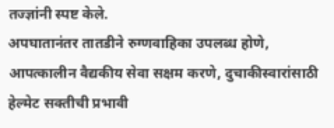तज्ज्ञांनी स्पष्ट केले.
अपघातानंतर तातडीने रुग्णवाहिका उपलब्ध होणे, आपत्कालीन वैद्यकीय सेवा सक्षम करणे, दुचाकीस्वारांसाठी हेल्मेट सक्तीची प्रभावी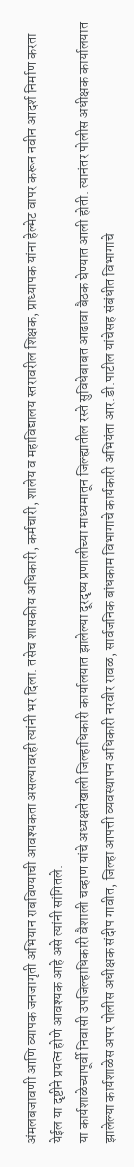अंमलबजावणी आणि व्यापक जनजागृती अभियान राबविण्याची आवश्यकता असल्यावरही त्यांनी भर दिला. तसेच शासकीय अधिकारी, कर्मचारी, शालेय व महाविद्यालय स्तरावरील शिक्षक, प्राध्यापक यांना हेल्मेट वापर करून नवीन आदर्श निर्माण करता येईल या दृष्टीने प्रयत्न होणे आवश्यक आहे असे त्यांनी सांगितले.
या कार्यशाळेच्यापूर्वी निवासी उपजिल्हाधिकारी वैशाली चव्हाण यांचे अध्यक्षतेखाली जिल्हाधिकारी कार्यालयात झालेल्या दूरदृष्य प्रणालीच्या माध्यमातून जिल्ह्यातील रस्ते सुविधेबाबत आढावा बैठक घेण्यात आली होती. त्यानंतर पोलीस अधीक्षक कार्यालयात झालेल्या कार्यशाळेस अपर पोलीस अधीक्षक संदीप गावीत, जिल्हा आपत्ती व्यवस्थापन अधिकारी नरवीर रावळ, सार्वजनिक बांधकाम विभागाचे कार्यकारी अभियंता आर.डी.पाटील यांचेसह संबंधीत विभागाचे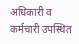अधिकारी व कर्मचारी उपस्थित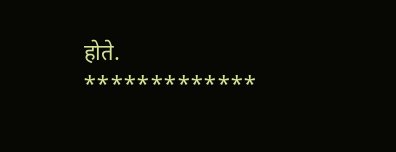होते.
*************